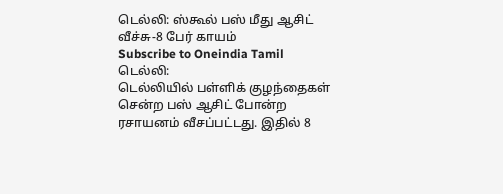டெல்லி: ஸ்கூல் பஸ் மீது ஆசிட் வீச்சு-8 பேர் காயம்
Subscribe to Oneindia Tamil
டெல்லி:
டெல்லியில் பள்ளிக் குழந்தைகள் சென்ற பஸ் ஆசிட் போன்ற ரசாயனம் வீசப்பட்டது. இதில் 8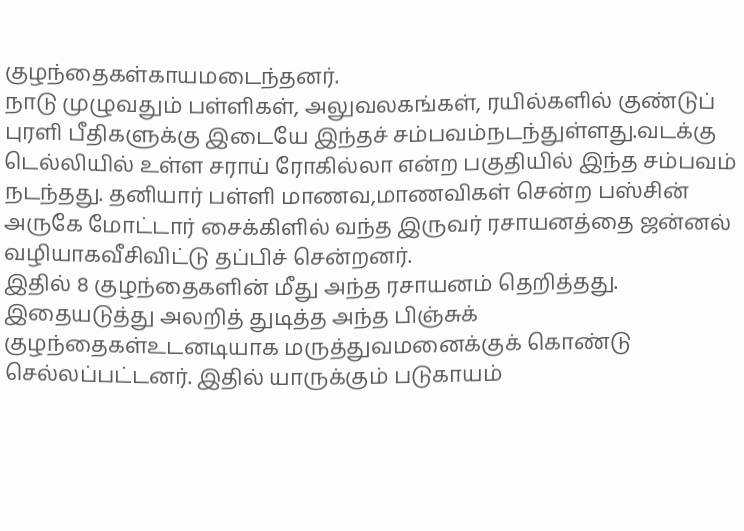குழந்தைகள்காயமடைந்தனர்.
நாடு முழுவதும் பள்ளிகள், அலுவலகங்கள், ரயில்களில் குண்டுப் புரளி பீதிகளுக்கு இடையே இந்தச் சம்பவம்நடந்துள்ளது.வடக்கு டெல்லியில் உள்ள சராய் ரோகில்லா என்ற பகுதியில் இந்த சம்பவம் நடந்தது. தனியார் பள்ளி மாணவ,மாணவிகள் சென்ற பஸ்சின் அருகே மோட்டார் சைக்கிளில் வந்த இருவர் ரசாயனத்தை ஜன்னல் வழியாகவீசிவிட்டு தப்பிச் சென்றனர்.
இதில் 8 குழந்தைகளின் மீது அந்த ரசாயனம் தெறித்தது. இதையடுத்து அலறித் துடித்த அந்த பிஞ்சுக் குழந்தைகள்உடனடியாக மருத்துவமனைக்குக் கொண்டு செல்லப்பட்டனர். இதில் யாருக்கும் படுகாயம்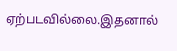ஏற்படவில்லை.இதனால்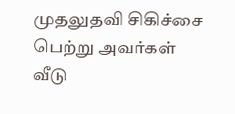முதலுதவி சிகிச்சை பெற்று அவர்கள் வீடு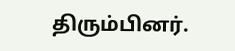திரும்பினர்.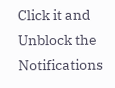Click it and Unblock the Notifications